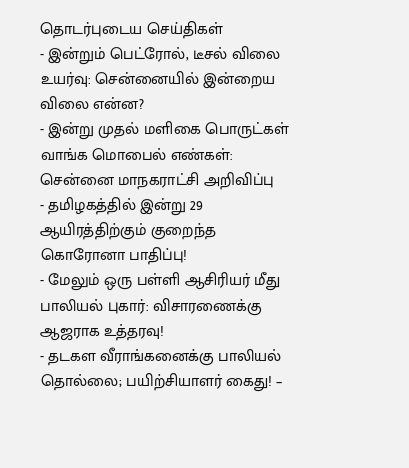தொடர்புடைய செய்திகள்
- இன்றும் பெட்ரோல், டீசல் விலை உயர்வு: சென்னையில் இன்றைய விலை என்ன?
- இன்று முதல் மளிகை பொருட்கள் வாங்க மொபைல் எண்கள்: சென்னை மாநகராட்சி அறிவிப்பு
- தமிழகத்தில் இன்று 29 ஆயிரத்திற்கும் குறைந்த கொரோனா பாதிப்பு!
- மேலும் ஒரு பள்ளி ஆசிரியர் மீது பாலியல் புகார்: விசாரணைக்கு ஆஜராக உத்தரவு!
- தடகள வீராங்கனைக்கு பாலியல் தொல்லை; பயிற்சியாளர் கைது! –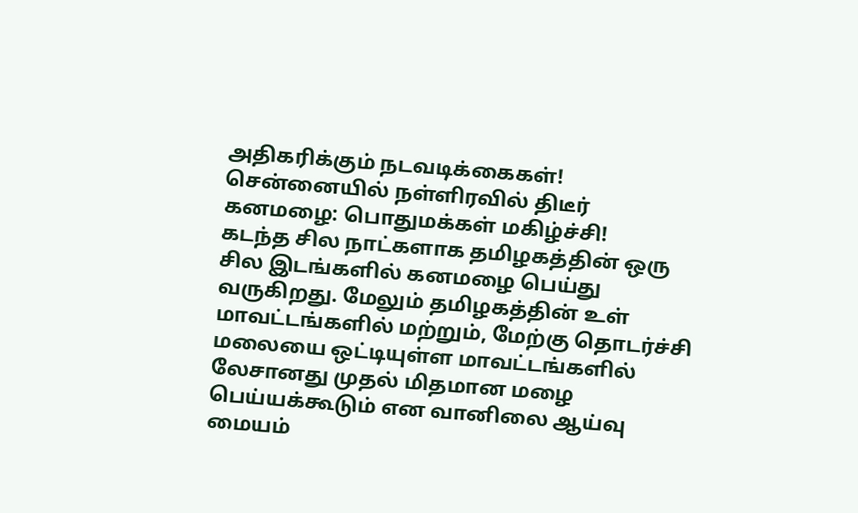அதிகரிக்கும் நடவடிக்கைகள்!
சென்னையில் நள்ளிரவில் திடீர் கனமழை: பொதுமக்கள் மகிழ்ச்சி!
கடந்த சில நாட்களாக தமிழகத்தின் ஒரு சில இடங்களில் கனமழை பெய்து வருகிறது. மேலும் தமிழகத்தின் உள் மாவட்டங்களில் மற்றும், மேற்கு தொடர்ச்சி மலையை ஒட்டியுள்ள மாவட்டங்களில் லேசானது முதல் மிதமான மழை பெய்யக்கூடும் என வானிலை ஆய்வு மையம்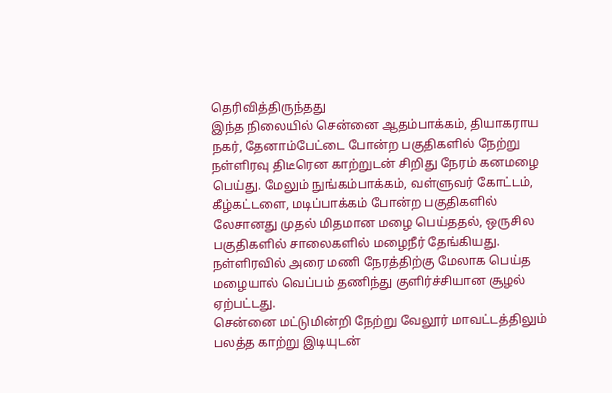தெரிவித்திருந்தது
இந்த நிலையில் சென்னை ஆதம்பாக்கம், தியாகராய நகர், தேனாம்பேட்டை போன்ற பகுதிகளில் நேற்று நள்ளிரவு திடீரென காற்றுடன் சிறிது நேரம் கனமழை பெய்து. மேலும் நுங்கம்பாக்கம், வள்ளுவர் கோட்டம், கீழ்கட்டளை, மடிப்பாக்கம் போன்ற பகுதிகளில் லேசானது முதல் மிதமான மழை பெய்ததல், ஒருசில பகுதிகளில் சாலைகளில் மழைநீர் தேங்கியது. நள்ளிரவில் அரை மணி நேரத்திற்கு மேலாக பெய்த மழையால் வெப்பம் தணிந்து குளிர்ச்சியான சூழல் ஏற்பட்டது.
சென்னை மட்டுமின்றி நேற்று வேலூர் மாவட்டத்திலும் பலத்த காற்று இடியுடன்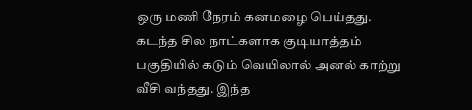ஒரு மணி நேரம் கனமழை பெய்தது. கடந்த சில நாட்களாக குடியாத்தம் பகுதியில் கடும் வெயிலால் அனல் காற்று வீசி வந்தது. இந்த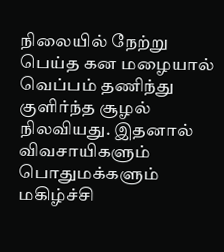நிலையில் நேற்று பெய்த கன மழையால் வெப்பம் தணிந்து குளிர்ந்த சூழல் நிலவியது. இதனால் விவசாயிகளும் பொதுமக்களும் மகிழ்ச்சி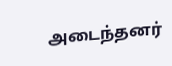அடைந்தனர்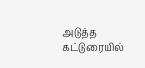அடுத்த கட்டுரையில்